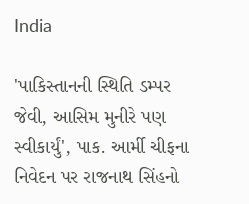India

'પાકિસ્તાનની સ્થિતિ ડમ્પર જેવી, આસિમ મુનીરે પણ સ્વીકાર્યું', પાક. આર્મી ચીફના નિવેદન પર રાજનાથ સિંહનો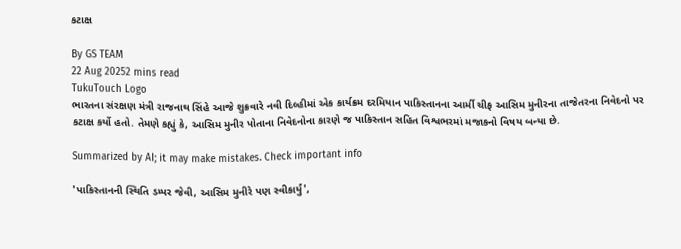કટાક્ષ

By GS TEAM
22 Aug 20252 mins read
TukuTouch Logo
ભારતના સંરક્ષણ મંત્રી રાજનાથ સિંહે આજે શુક્રવારે નવી દિલ્હીમાં એક કાર્યક્રમ દરમિયાન પાકિસ્તાનના આર્મી ચીફ આસિમ મુનીરના તાજેતરના નિવેદનો પર કટાક્ષ કર્યો હતો. તેમણે કહ્યું કે, આસિમ મુનીર પોતાના નિવેદનોના કારણે જ પાકિસ્તાન સહિત વિશ્વભરમાં મજાકનો વિષય બન્યા છે.

Summarized by AI; it may make mistakes. Check important info

'પાકિસ્તાનની સ્થિતિ ડમ્પર જેવી, આસિમ મુનીરે પણ સ્વીકાર્યું',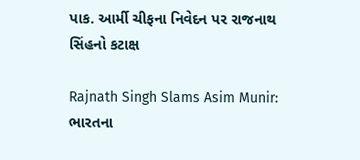પાક. આર્મી ચીફના નિવેદન પર રાજનાથ સિંહનો કટાક્ષ

Rajnath Singh Slams Asim Munir: ભારતના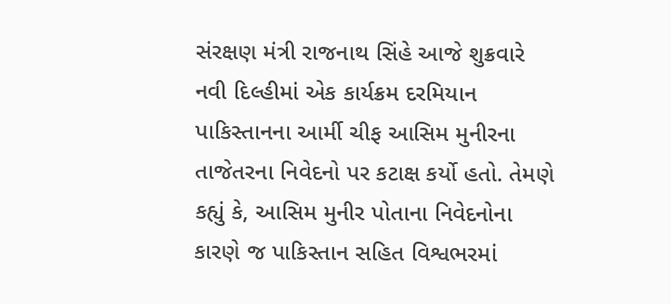સંરક્ષણ મંત્રી રાજનાથ સિંહે આજે શુક્રવારે નવી દિલ્હીમાં એક કાર્યક્રમ દરમિયાન પાકિસ્તાનના આર્મી ચીફ આસિમ મુનીરના તાજેતરના નિવેદનો પર કટાક્ષ કર્યો હતો. તેમણે કહ્યું કે, આસિમ મુનીર પોતાના નિવેદનોના કારણે જ પાકિસ્તાન સહિત વિશ્વભરમાં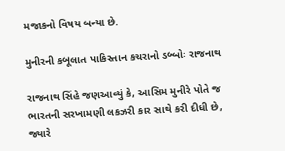મજાકનો વિષય બન્યા છે.

મુનીરની કબૂલાત પાકિસ્તાન કચરાનો ડબ્બોઃ રાજનાથ

રાજનાથ સિંહે જણઆવ્યું કે, આસિમ મુનીરે પોતે જ ભારતની સરખામણી લકઝરી કાર સાથે કરી દીધી છે, જ્યારે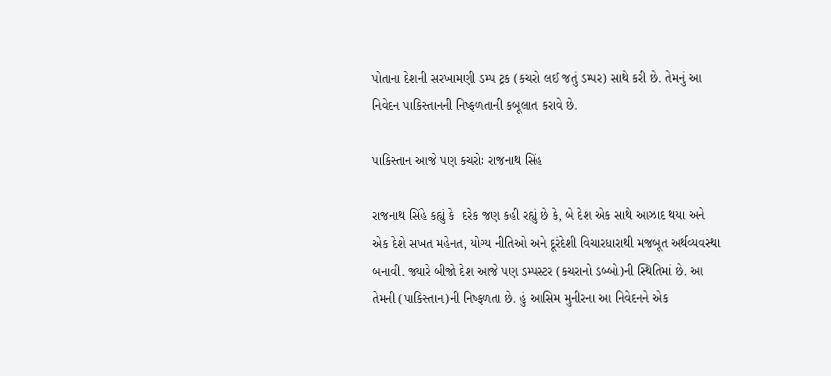પોતાના દેશની સરખામણી ડમ્પ ટ્રક (કચરો લઈ જતું ડમ્પર) સાથે કરી છે. તેમનું આ નિવેદન પાકિસ્તાનની નિષ્ફળતાની કબૂલાત કરાવે છે.

પાકિસ્તાન આજે પણ કચરોઃ રાજનાથ સિંહ

રાજનાથ સિંહે કહ્યું કે  દરેક જણ કહી રહ્યું છે કે, બે દેશ એક સાથે આઝાદ થયા અને એક દેશે સખત મહેનત, યોગ્ય નીતિઓ અને દૂરંદેશી વિચારધારાથી મજબૂત અર્થવ્યવસ્થા બનાવી. જ્યારે બીજો દેશ આજે પણ ડમ્પસ્ટર (કચરાનો ડબ્બો)ની સ્થિતિમાં છે. આ તેમની (પાકિસ્તાન)ની નિષ્ફળતા છે. હું આસિમ મુનીરના આ નિવેદનને એક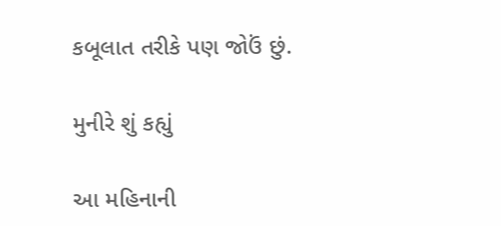કબૂલાત તરીકે પણ જોઉં છું.

મુનીરે શું કહ્યું

આ મહિનાની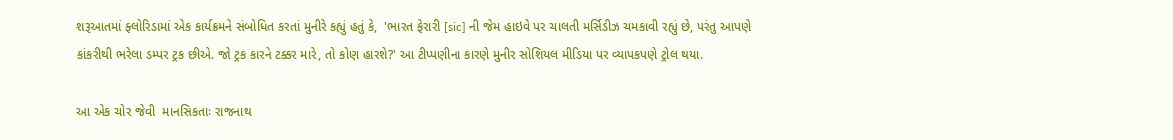શરૂઆતમાં ફ્લોરિડામાં એક કાર્યક્રમને સંબોધિત કરતાં મુનીરે કહ્યું હતું કે,  'ભારત ફેરારી [sic] ની જેમ હાઇવે પર ચાલતી મર્સિડીઝ ચમકાવી રહ્યું છે, પરંતુ આપણે કાંકરીથી ભરેલા ડમ્પર ટ્રક છીએ. જો ટ્રક કારને ટક્કર મારે, તો કોણ હારશે?' આ ટીપ્પણીના કારણે મુનીર સોશિયલ મીડિયા પર વ્યાપકપણે ટ્રોલ થયા.

આ એક ચોર જેવી  માનસિકતાઃ રાજનાથ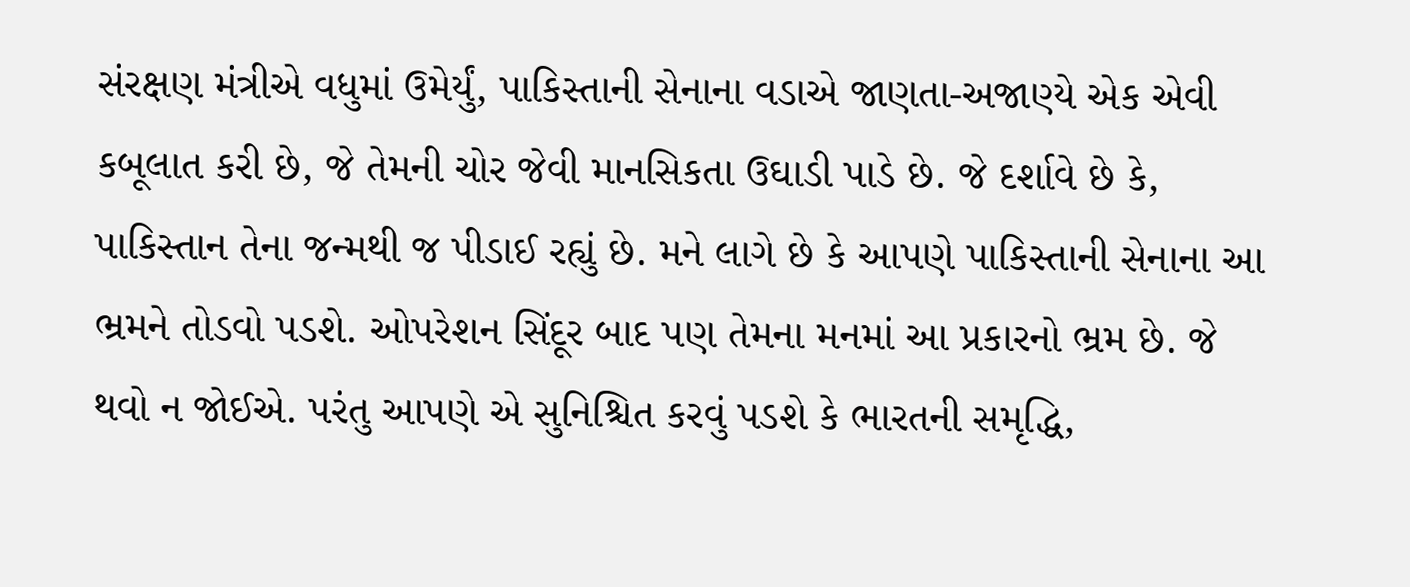સંરક્ષણ મંત્રીએ વધુમાં ઉમેર્યું, પાકિસ્તાની સેનાના વડાએ જાણતા-અજાણ્યે એક એવી કબૂલાત કરી છે, જે તેમની ચોર જેવી માનસિકતા ઉઘાડી પાડે છે. જે દર્શાવે છે કે, પાકિસ્તાન તેના જન્મથી જ પીડાઈ રહ્યું છે. મને લાગે છે કે આપણે પાકિસ્તાની સેનાના આ ભ્રમને તોડવો પડશે. ઓપરેશન સિંદૂર બાદ પણ તેમના મનમાં આ પ્રકારનો ભ્રમ છે. જે થવો ન જોઈએ. પરંતુ આપણે એ સુનિશ્ચિત કરવું પડશે કે ભારતની સમૃદ્ધિ,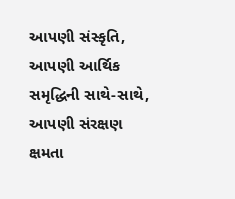આપણી સંસ્કૃતિ, આપણી આર્થિક સમૃદ્ધિની સાથે-સાથે, આપણી સંરક્ષણ ક્ષમતા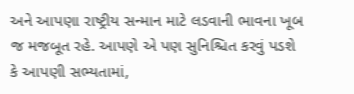અને આપણા રાષ્ટ્રીય સન્માન માટે લડવાની ભાવના ખૂબ જ મજબૂત રહે. આપણે એ પણ સુનિશ્ચિત કરવું પડશે કે આપણી સભ્યતામાં,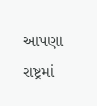આપણા રાષ્ટ્રમાં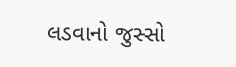લડવાનો જુસ્સો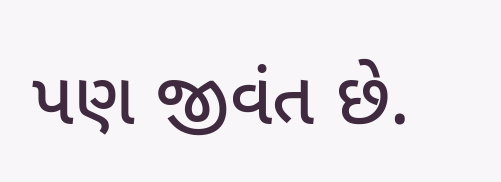પણ જીવંત છે.